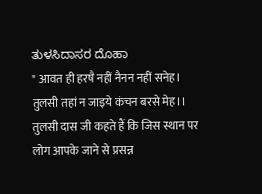ತುಳಸಿದಾಸರ ದೊಹಾ
" आवत ही हरषै नहीं नैनन नहीं सनेह।
तुलसी तहां न जाइये कंचन बरसे मेह।।
तुलसी दास जी कहते हैं कि जिस स्थान पर लोग आपके जाने से प्रसन्न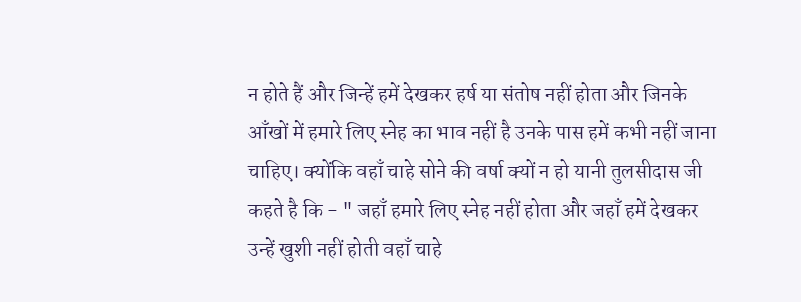न होते हैं और जिन्हें हमें देखकर हर्ष या संतोष नहीं होता और जिनके आँखों में हमारे लिए स्नेह का भाव नहीं है उनके पास हमें कभी नहीं जाना चाहिए। क्योंकि वहाँ चाहे सोने की वर्षा क्यों न हो यानी तुलसीदास जी कहते है कि - " जहाँ हमारे लिए स्नेह नहीं होता और जहाँ हमें देखकर उन्हें खुशी नहीं होती वहाँ चाहे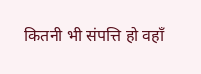कितनी भी संपत्ति हो वहाँ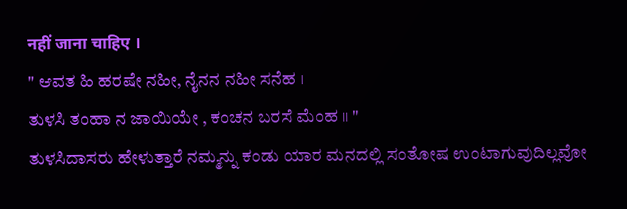नहीं जाना चाहिए ।
" ಆವತ ಹಿ ಹರಷೇ ನಹೀ, ನೈನನ ನಹೀ ಸನೆಹ ।
ತುಳಸಿ ತಂಹಾ ನ ಜಾಯಿಯೇ , ಕಂಚನ ಬರಸೆ ಮೆಂಹ ।। "
ತುಳಸಿದಾಸರು ಹೇಳುತ್ತಾರೆ ನಮ್ಮನ್ನು ಕಂಡು ಯಾರ ಮನದಲ್ಲಿ ಸಂತೋಷ ಉಂಟಾಗುವುದಿಲ್ಲವೋ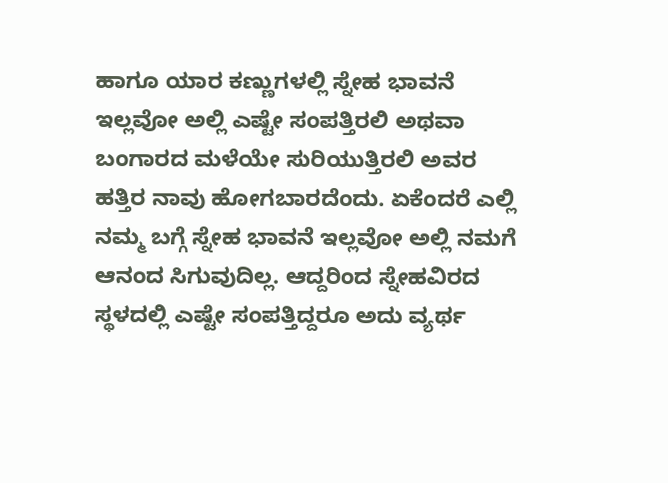ಹಾಗೂ ಯಾರ ಕಣ್ಣುಗಳಲ್ಲಿ ಸ್ನೇಹ ಭಾವನೆ ಇಲ್ಲವೋ ಅಲ್ಲಿ ಎಷ್ಟೇ ಸಂಪತ್ತಿರಲಿ ಅಥವಾ ಬಂಗಾರದ ಮಳೆಯೇ ಸುರಿಯುತ್ತಿರಲಿ ಅವರ ಹತ್ತಿರ ನಾವು ಹೋಗಬಾರದೆಂದು. ಏಕೆಂದರೆ ಎಲ್ಲಿ ನಮ್ಮ ಬಗ್ಗೆ ಸ್ನೇಹ ಭಾವನೆ ಇಲ್ಲವೋ ಅಲ್ಲಿ ನಮಗೆ ಆನಂದ ಸಿಗುವುದಿಲ್ಲ. ಆದ್ದರಿಂದ ಸ್ನೇಹವಿರದ ಸ್ಥಳದಲ್ಲಿ ಎಷ್ಟೇ ಸಂಪತ್ತಿದ್ದರೂ ಅದು ವ್ಯರ್ಥ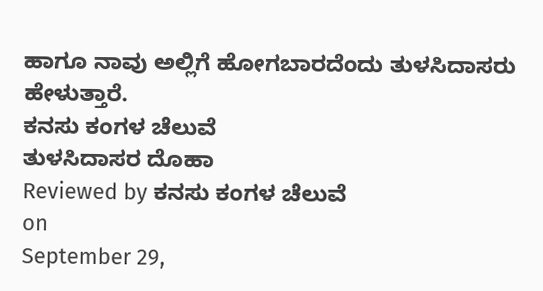ಹಾಗೂ ನಾವು ಅಲ್ಲಿಗೆ ಹೋಗಬಾರದೆಂದು ತುಳಸಿದಾಸರು ಹೇಳುತ್ತಾರೆ.
ಕನಸು ಕಂಗಳ ಚೆಲುವೆ
ತುಳಸಿದಾಸರ ದೊಹಾ
Reviewed by ಕನಸು ಕಂಗಳ ಚೆಲುವೆ
on
September 29,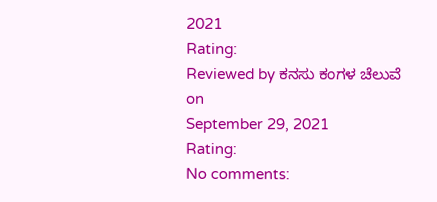2021
Rating:
Reviewed by ಕನಸು ಕಂಗಳ ಚೆಲುವೆ
on
September 29, 2021
Rating:
No comments: